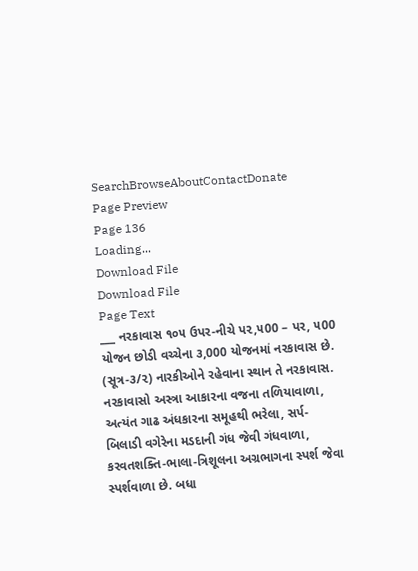SearchBrowseAboutContactDonate
Page Preview
Page 136
Loading...
Download File
Download File
Page Text
___ નરકાવાસ ૧૦૫ ઉપર-નીચે પ૨,૫00 – પર, ૫00 યોજન છોડી વચ્ચેના ૩,000 યોજનમાં નરકાવાસ છે. (સૂત્ર-૩/૨) નારકીઓને રહેવાના સ્થાન તે નરકાવાસ. નરકાવાસો અસ્ત્રા આકારના વજના તળિયાવાળા, અત્યંત ગાઢ અંધકારના સમૂહથી ભરેલા, સર્પ-બિલાડી વગેરેના મડદાની ગંધ જેવી ગંધવાળા, કરવતશક્તિ-ભાલા-ત્રિશૂલના અગ્રભાગના સ્પર્શ જેવા સ્પર્શવાળા છે. બધા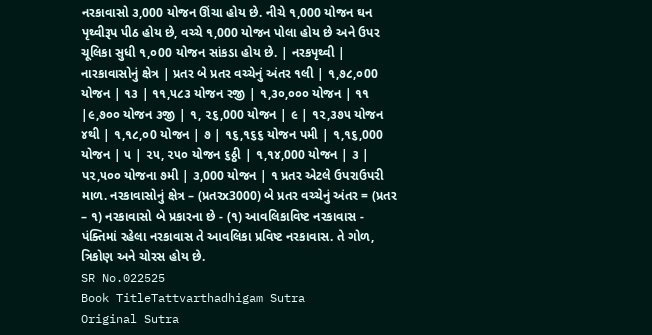નરકાવાસો ૩,000 યોજન ઊંચા હોય છે. નીચે ૧,000 યોજન ઘન પૃથ્વીરૂપ પીઠ હોય છે, વચ્ચે ૧,000 યોજન પોલા હોય છે અને ઉપર ચૂલિકા સુધી ૧,૦00 યોજન સાંકડા હોય છે. | નરકપૃથ્વી | નારકાવાસોનું ક્ષેત્ર | પ્રતર બે પ્રતર વચ્ચેનું અંતર ૧લી | ૧,૭૮,૦00 યોજન | ૧૩ | ૧૧,૫૮૩ યોજન રજી | ૧,૩૦,૦૦૦ યોજન | ૧૧ |૯,૭૦૦ યોજન ૩જી | ૧, ૨૬,000 યોજન | ૯ | ૧૨,૩૭૫ યોજન ૪થી | ૧,૧૮,૦0 યોજન | ૭ | ૧૬,૧૬૬ યોજન પમી | ૧,૧૬,000 યોજન | ૫ | ૨૫, ૨૫૦ યોજન ૬ઠ્ઠી | ૧,૧૪,000 યોજન | ૩ | પ૨,૫૦૦ યોજના ૭મી | ૩,000 યોજન | ૧ પ્રતર એટલે ઉપરાઉપરી માળ. નરકાવાસોનું ક્ષેત્ર – (પ્રતરx3000) બે પ્રતર વચ્ચેનું અંતર = (પ્રતર – ૧) નરકાવાસો બે પ્રકારના છે - (૧) આવલિકાવિષ્ટ નરકાવાસ - પંક્તિમાં રહેલા નરકાવાસ તે આવલિકા પ્રવિષ્ટ નરકાવાસ. તે ગોળ, ત્રિકોણ અને ચોરસ હોય છે.
SR No.022525
Book TitleTattvarthadhigam Sutra
Original Sutra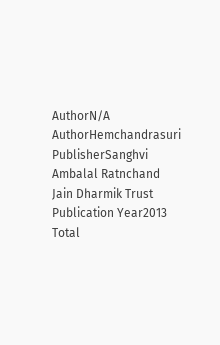AuthorN/A
AuthorHemchandrasuri
PublisherSanghvi Ambalal Ratnchand Jain Dharmik Trust
Publication Year2013
Total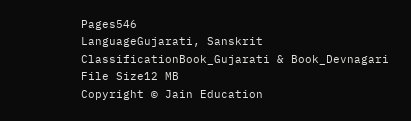Pages546
LanguageGujarati, Sanskrit
ClassificationBook_Gujarati & Book_Devnagari
File Size12 MB
Copyright © Jain Education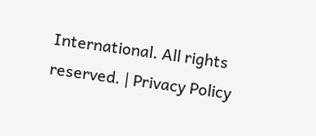International. All rights reserved. | Privacy Policy